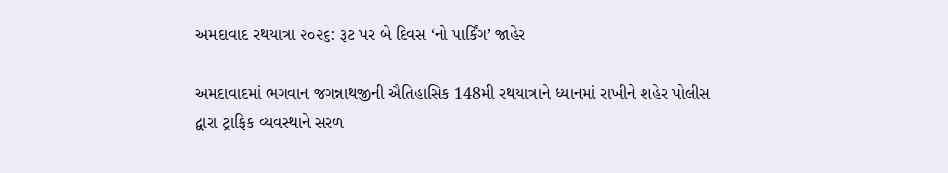અમદાવાદ રથયાત્રા ૨૦૨૬: રૂટ પર બે દિવસ ‘નો પાર્કિંગ’ જાહેર

અમદાવાદમાં ભગવાન જગન્નાથજીની ઐતિહાસિક 148મી રથયાત્રાને ધ્યાનમાં રાખીને શહેર પોલીસ દ્વારા ટ્રાફિક વ્યવસ્થાને સરળ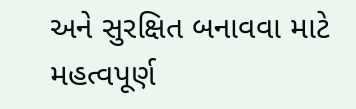અને સુરક્ષિત બનાવવા માટે મહત્વપૂર્ણ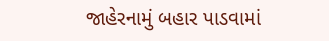જાહેરનામું બહાર પાડવામાં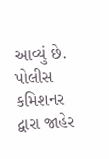આવ્યું છે. પોલીસ કમિશનર દ્વારા જાહેર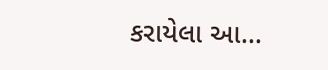કરાયેલા આ…